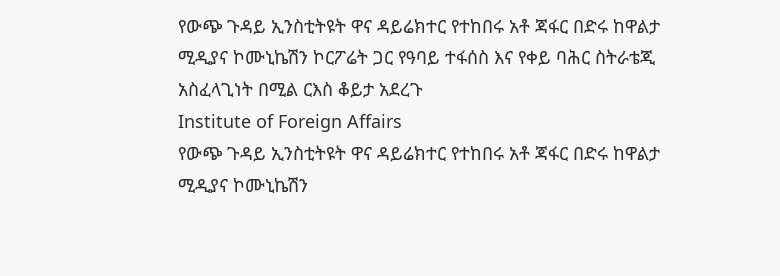የውጭ ጉዳይ ኢንስቲትዩት ዋና ዳይሬክተር የተከበሩ አቶ ጃፋር በድሩ ከዋልታ ሚዲያና ኮሙኒኬሽን ኮርፖሬት ጋር የዓባይ ተፋሰስ እና የቀይ ባሕር ስትራቴጂ አስፈላጊነት በሚል ርእስ ቆይታ አደረጉ
Institute of Foreign Affairs
የውጭ ጉዳይ ኢንስቲትዩት ዋና ዳይሬክተር የተከበሩ አቶ ጃፋር በድሩ ከዋልታ ሚዲያና ኮሙኒኬሽን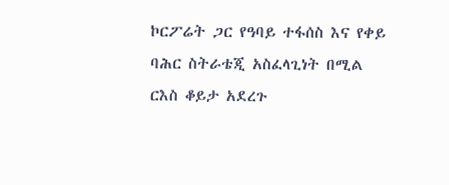ኮርፖሬት ጋር የዓባይ ተፋሰስ እና የቀይ ባሕር ስትራቴጂ አስፈላጊነት በሚል ርእስ ቆይታ አደረጉ